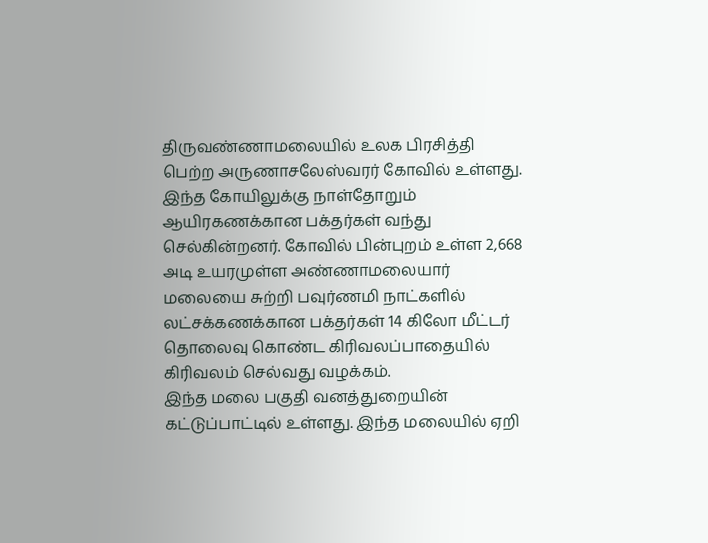திருவண்ணாமலையில் உலக பிரசித்தி பெற்ற அருணாசலேஸ்வரர் கோவில் உள்ளது. இந்த கோயிலுக்கு நாள்தோறும் ஆயிரகணக்கான பக்தர்கள் வந்து செல்கின்றனர். கோவில் பின்புறம் உள்ள 2,668 அடி உயரமுள்ள அண்ணாமலையார் மலையை சுற்றி பவுர்ணமி நாட்களில் லட்சக்கணக்கான பக்தர்கள் 14 கிலோ மீட்டர் தொலைவு கொண்ட கிரிவலப்பாதையில் கிரிவலம் செல்வது வழக்கம்.
இந்த மலை பகுதி வனத்துறையின் கட்டுப்பாட்டில் உள்ளது. இந்த மலையில் ஏறி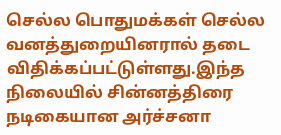செல்ல பொதுமக்கள் செல்ல வனத்துறையினரால் தடை விதிக்கப்பட்டுள்ளது.இந்த நிலையில் சின்னத்திரை நடிகையான அர்ச்சனா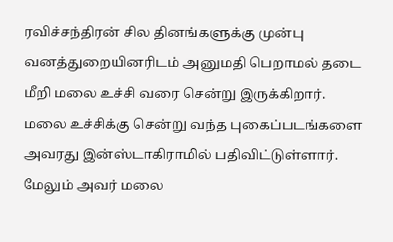ரவிச்சந்திரன் சில தினங்களுக்கு முன்பு வனத்துறையினரிடம் அனுமதி பெறாமல் தடை மீறி மலை உச்சி வரை சென்று இருக்கிறார்.
மலை உச்சிக்கு சென்று வந்த புகைப்படங்களை அவரது இன்ஸ்டாகிராமில் பதிவிட்டுள்ளார். மேலும் அவர் மலை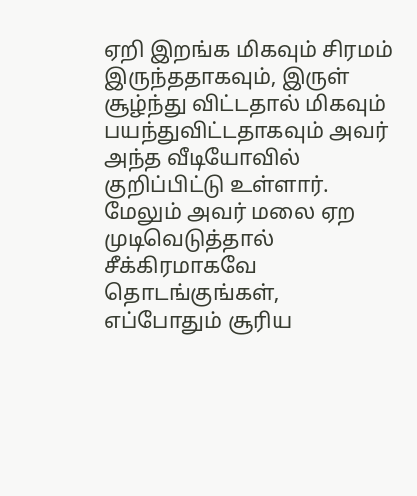ஏறி இறங்க மிகவும் சிரமம் இருந்ததாகவும், இருள் சூழ்ந்து விட்டதால் மிகவும் பயந்துவிட்டதாகவும் அவர் அந்த வீடியோவில் குறிப்பிட்டு உள்ளார். மேலும் அவர் மலை ஏற முடிவெடுத்தால் சீக்கிரமாகவே தொடங்குங்கள், எப்போதும் சூரிய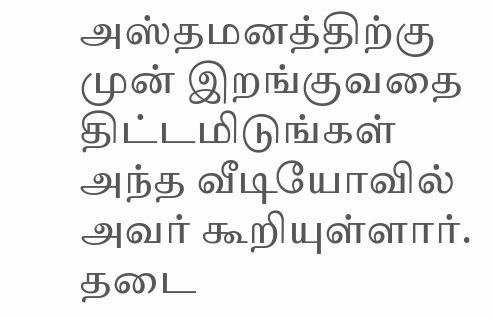அஸ்தமனத்திற்கு முன் இறங்குவதை திட்டமிடுங்கள் அந்த வீடியோவில் அவர் கூறியுள்ளார்.
தடை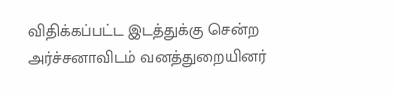விதிக்கப்பட்ட இடத்துக்கு சென்ற அர்ச்சனாவிடம் வனத்துறையினர்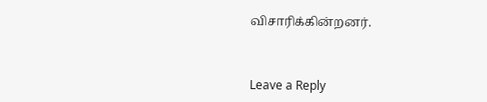விசாரிக்கின்றனர்.



Leave a Reply